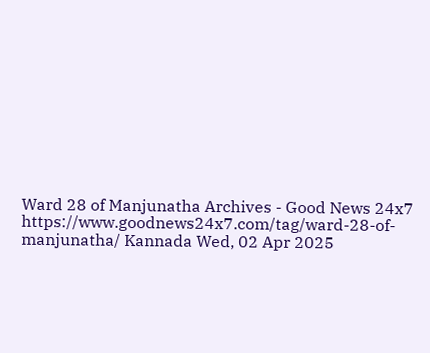Ward 28 of Manjunatha Archives - Good News 24x7 https://www.goodnews24x7.com/tag/ward-28-of-manjunatha/ Kannada Wed, 02 Apr 2025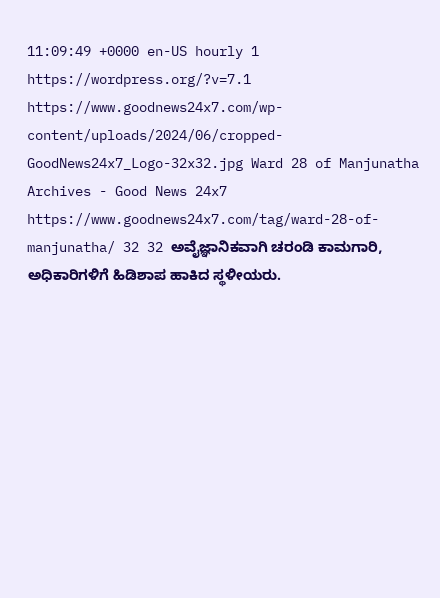11:09:49 +0000 en-US hourly 1 https://wordpress.org/?v=7.1 https://www.goodnews24x7.com/wp-content/uploads/2024/06/cropped-GoodNews24x7_Logo-32x32.jpg Ward 28 of Manjunatha Archives - Good News 24x7 https://www.goodnews24x7.com/tag/ward-28-of-manjunatha/ 32 32 ಅವೈಜ್ಞಾನಿಕವಾಗಿ ಚರಂಡಿ ಕಾಮಗಾರಿ, ಅಧಿಕಾರಿಗಳಿಗೆ ಹಿಡಿಶಾಪ ಹಾಕಿದ ಸ್ಥಳೀಯರು.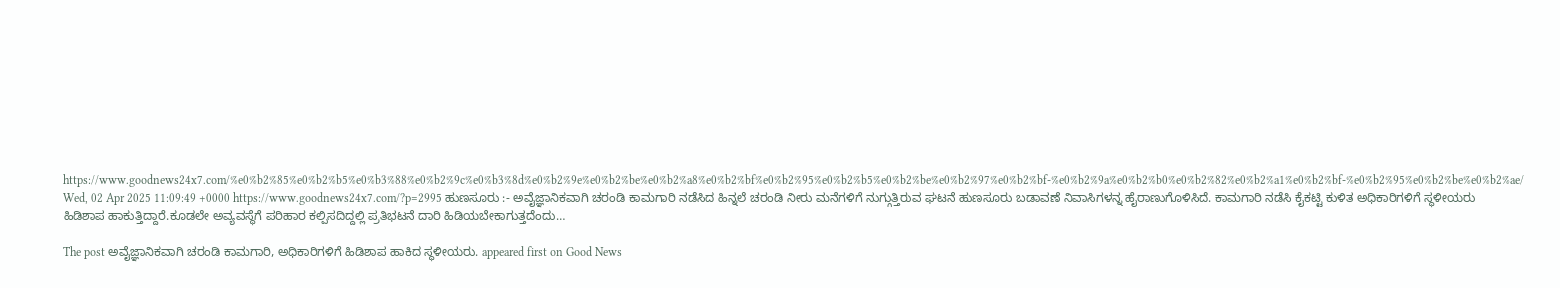https://www.goodnews24x7.com/%e0%b2%85%e0%b2%b5%e0%b3%88%e0%b2%9c%e0%b3%8d%e0%b2%9e%e0%b2%be%e0%b2%a8%e0%b2%bf%e0%b2%95%e0%b2%b5%e0%b2%be%e0%b2%97%e0%b2%bf-%e0%b2%9a%e0%b2%b0%e0%b2%82%e0%b2%a1%e0%b2%bf-%e0%b2%95%e0%b2%be%e0%b2%ae/ Wed, 02 Apr 2025 11:09:49 +0000 https://www.goodnews24x7.com/?p=2995 ಹುಣಸೂರು :- ಅವೈಜ್ಞಾನಿಕವಾಗಿ ಚರಂಡಿ ಕಾಮಗಾರಿ ನಡೆಸಿದ ಹಿನ್ನಲೆ ಚರಂಡಿ ನೀರು ಮನೆಗಳಿಗೆ ನುಗ್ಗುತ್ತಿರುವ ಘಟನೆ ಹುಣಸೂರು ಬಡಾವಣೆ ನಿವಾಸಿಗಳನ್ನ ಹೈರಾಣುಗೊಳಿಸಿದೆ. ಕಾಮಗಾರಿ ನಡೆಸಿ ಕೈಕಟ್ಟಿ ಕುಳಿತ ಅಧಿಕಾರಿಗಳಿಗೆ ಸ್ಥಳೀಯರು ಹಿಡಿಶಾಪ ಹಾಕುತ್ತಿದ್ದಾರೆ.ಕೂಡಲೇ ಅವ್ಯವಸ್ಥೆಗೆ ಪರಿಹಾರ ಕಲ್ಪಿಸದಿದ್ದಲ್ಲಿ ಪ್ರತಿಭಟನೆ ದಾರಿ ಹಿಡಿಯಬೇಕಾಗುತ್ತದೆಂದು…

The post ಅವೈಜ್ಞಾನಿಕವಾಗಿ ಚರಂಡಿ ಕಾಮಗಾರಿ, ಅಧಿಕಾರಿಗಳಿಗೆ ಹಿಡಿಶಾಪ ಹಾಕಿದ ಸ್ಥಳೀಯರು. appeared first on Good News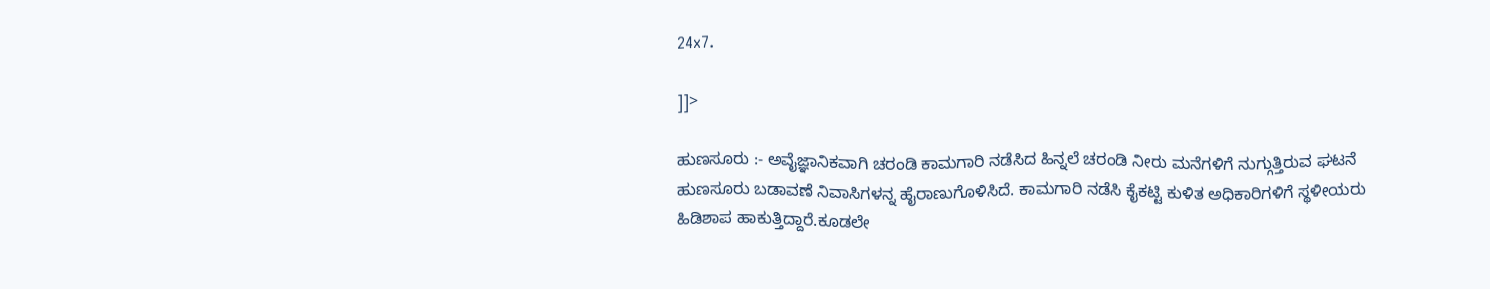24x7.

]]>

ಹುಣಸೂರು :- ಅವೈಜ್ಞಾನಿಕವಾಗಿ ಚರಂಡಿ ಕಾಮಗಾರಿ ನಡೆಸಿದ ಹಿನ್ನಲೆ ಚರಂಡಿ ನೀರು ಮನೆಗಳಿಗೆ ನುಗ್ಗುತ್ತಿರುವ ಘಟನೆ ಹುಣಸೂರು ಬಡಾವಣೆ ನಿವಾಸಿಗಳನ್ನ ಹೈರಾಣುಗೊಳಿಸಿದೆ. ಕಾಮಗಾರಿ ನಡೆಸಿ ಕೈಕಟ್ಟಿ ಕುಳಿತ ಅಧಿಕಾರಿಗಳಿಗೆ ಸ್ಥಳೀಯರು ಹಿಡಿಶಾಪ ಹಾಕುತ್ತಿದ್ದಾರೆ.ಕೂಡಲೇ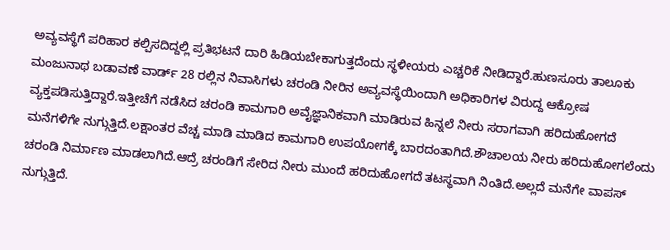ಅವ್ಯವಸ್ಥೆಗೆ ಪರಿಹಾರ ಕಲ್ಪಿಸದಿದ್ದಲ್ಲಿ ಪ್ರತಿಭಟನೆ ದಾರಿ ಹಿಡಿಯಬೇಕಾಗುತ್ತದೆಂದು ಸ್ಥಳೀಯರು ಎಚ್ಚರಿಕೆ ನೀಡಿದ್ದಾರೆ.ಹುಣಸೂರು ತಾಲೂಕು ಮಂಜುನಾಥ ಬಡಾವಣೆ ವಾರ್ಡ್ 28 ರಲ್ಲಿನ ನಿವಾಸಿಗಳು ಚರಂಡಿ ನೀರಿನ ಅವ್ಯವಸ್ಥೆಯಿಂದಾಗಿ ಅಧಿಕಾರಿಗಳ ವಿರುದ್ದ ಆಕ್ರೋಷ ವ್ಯಕ್ತಪಡಿಸುತ್ತಿದ್ದಾರೆ.ಇತ್ತೀಚೆಗೆ ನಡೆಸಿದ ಚರಂಡಿ ಕಾಮಗಾರಿ ಅವೈಜ್ಞಾನಿಕವಾಗಿ ಮಾಡಿರುವ ಹಿನ್ನಲೆ ನೀರು ಸರಾಗವಾಗಿ ಹರಿದುಹೋಗದೆ ಮನೆಗಳಿಗೇ ನುಗ್ಗುತ್ತಿದೆ.ಲಕ್ಷಾಂತರ ವೆಚ್ಚ ಮಾಡಿ ಮಾಡಿದ ಕಾಮಗಾರಿ ಉಪಯೋಗಕ್ಕೆ ಬಾರದಂತಾಗಿದೆ.ಶೌಚಾಲಯ ನೀರು ಹರಿದುಹೋಗಲೆಂದು ಚರಂಡಿ ನಿರ್ಮಾಣ ಮಾಡಲಾಗಿದೆ.ಆದ್ರೆ ಚರಂಡಿಗೆ ಸೇರಿದ ನೀರು ಮುಂದೆ ಹರಿದುಹೋಗದೆ ತಟಸ್ಥವಾಗಿ ನಿಂತಿದೆ.ಅಲ್ಲದೆ ಮನೆಗೇ ವಾಪಸ್ ನುಗ್ಗುತ್ತಿದೆ.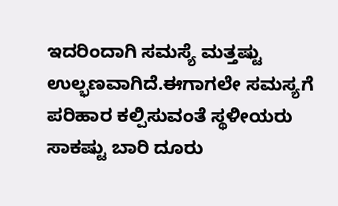ಇದರಿಂದಾಗಿ ಸಮಸ್ಯೆ ಮತ್ತಷ್ಟು ಉಲ್ಭಣವಾಗಿದೆ.ಈಗಾಗಲೇ ಸಮಸ್ಯಗೆ ಪರಿಹಾರ ಕಲ್ಪಿಸುವಂತೆ ಸ್ಥಳೀಯರು ಸಾಕಷ್ಟು ಬಾರಿ ದೂರು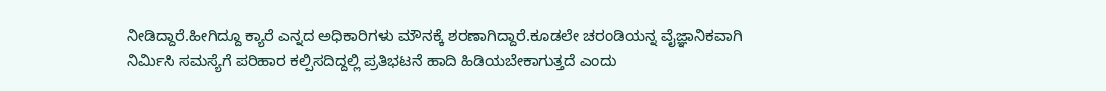ನೀಡಿದ್ದಾರೆ.ಹೀಗಿದ್ದೂ ಕ್ಯಾರೆ ಎನ್ನದ ಅಧಿಕಾರಿಗಳು ಮೌನಕ್ಕೆ ಶರಣಾಗಿದ್ದಾರೆ.ಕೂಡಲೇ ಚರಂಡಿಯನ್ನ ವೈಜ್ಞಾನಿಕವಾಗಿ ನಿರ್ಮಿಸಿ ಸಮಸ್ಯೆಗೆ ಪರಿಹಾರ ಕಲ್ಪಿಸದಿದ್ದಲ್ಲಿ ಪ್ರತಿಭಟನೆ ಹಾದಿ ಹಿಡಿಯಬೇಕಾಗುತ್ತದೆ ಎಂದು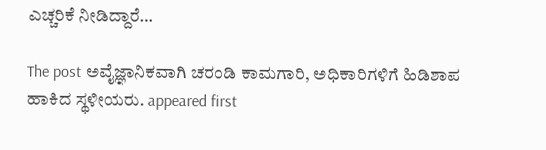ಎಚ್ಚರಿಕೆ ನೀಡಿದ್ದಾರೆ…

The post ಅವೈಜ್ಞಾನಿಕವಾಗಿ ಚರಂಡಿ ಕಾಮಗಾರಿ, ಅಧಿಕಾರಿಗಳಿಗೆ ಹಿಡಿಶಾಪ ಹಾಕಿದ ಸ್ಥಳೀಯರು. appeared first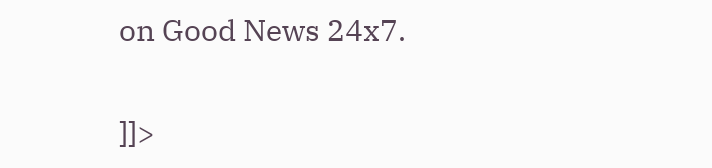on Good News 24x7.

]]>